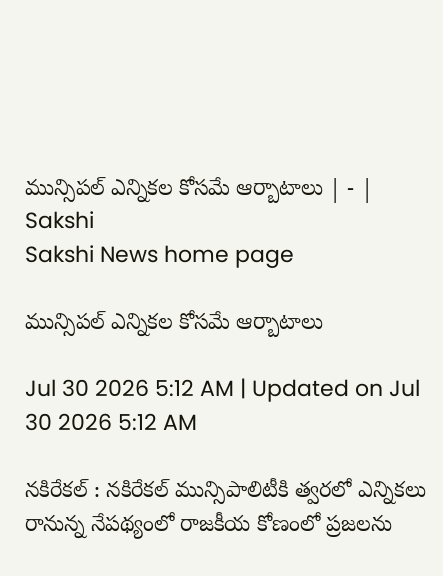మున్సిపల్‌ ఎన్నికల కోసమే ఆర్బాటాలు | - | Sakshi
Sakshi News home page

మున్సిపల్‌ ఎన్నికల కోసమే ఆర్బాటాలు

Jul 30 2026 5:12 AM | Updated on Jul 30 2026 5:12 AM

నకిరేకల్‌ : నకిరేకల్‌ మున్సిపాలిటీకి త్వరలో ఎన్నికలు రానున్న నేపథ్యంలో రాజకీయ కోణంలో ప్రజలను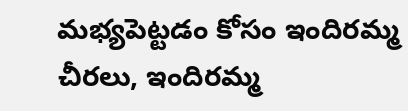మభ్యపెట్టడం కోసం ఇందిరమ్మ చీరలు, ఇందిరమ్మ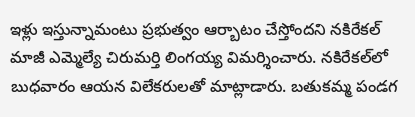ఇళ్లు ఇస్తున్నామంటు ప్రభుత్వం ఆర్బాటం చేస్తోందని నకిరేకల్‌ మాజీ ఎమ్మెల్యే చిరుమర్తి లింగయ్య విమర్శించారు. నకిరేకల్‌లో బుధవారం ఆయన విలేకరులతో మాట్లాడారు. బతుకమ్మ పండగ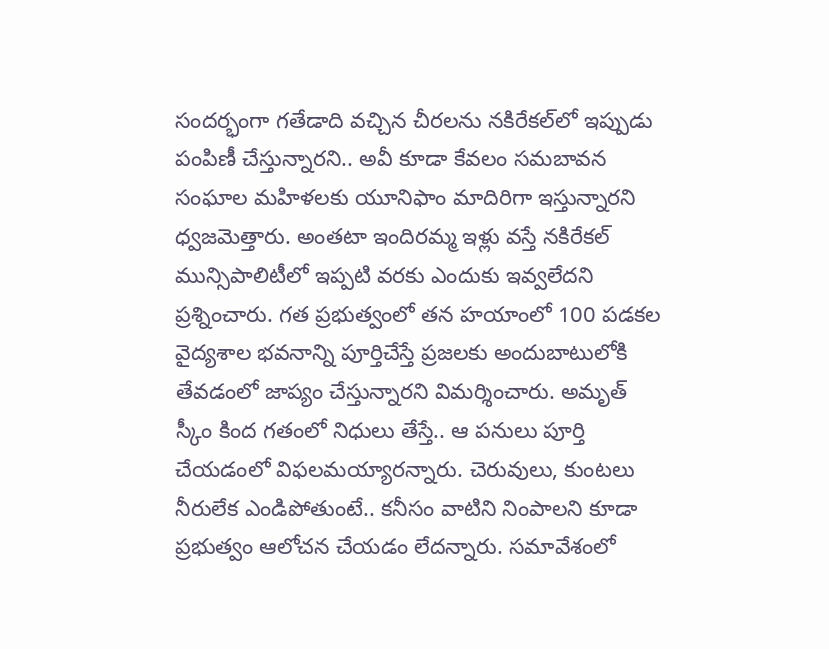సందర్భంగా గతేడాది వచ్చిన చీరలను నకిరేకల్‌లో ఇప్పుడు పంపిణీ చేస్తున్నారని.. అవీ కూడా కేవలం సమబావన సంఘాల మహిళలకు యూనిఫాం మాదిరిగా ఇస్తున్నారని ధ్వజమెత్తారు. అంతటా ఇందిరమ్మ ఇళ్లు వస్తే నకిరేకల్‌ మున్సిపాలిటీలో ఇప్పటి వరకు ఎందుకు ఇవ్వలేదని ప్రశ్నించారు. గత ప్రభుత్వంలో తన హయాంలో 100 పడకల వైద్యశాల భవనాన్ని పూర్తిచేస్తే ప్రజలకు అందుబాటులోకి తేవడంలో జాప్యం చేస్తున్నారని విమర్శించారు. అమృత్‌ స్కీం కింద గతంలో నిధులు తేస్తే.. ఆ పనులు పూర్తి చేయడంలో విఫలమయ్యారన్నారు. చెరువులు, కుంటలు నీరులేక ఎండిపోతుంటే.. కనీసం వాటిని నింపాలని కూడా ప్రభుత్వం ఆలోచన చేయడం లేదన్నారు. సమావేశంలో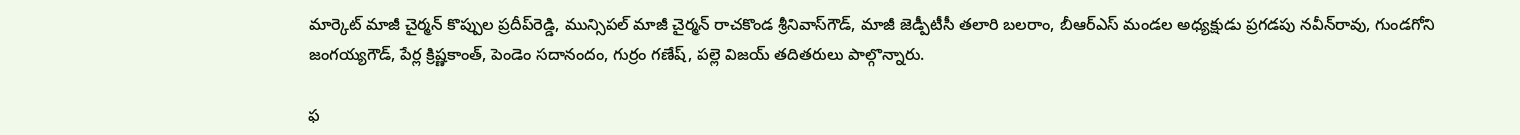మార్కెట్‌ మాజీ చైర్మన్‌ కొప్పుల ప్రదీప్‌రెడ్డి, మున్సిపల్‌ మాజీ చైర్మన్‌ రాచకొండ శ్రీనివాస్‌గౌడ్‌, మాజీ జెడ్పీటీసీ తలారి బలరాం, బీఆర్‌ఎస్‌ మండల అధ్యక్షుడు ప్రగడపు నవీన్‌రావు, గుండగోని జంగయ్యగౌడ్‌, పేర్ల క్రిష్ణకాంత్‌, పెండెం సదానందం, గుర్రం గణేష్‌, పల్లె విజయ్‌ తదితరులు పాల్గొన్నారు.

ఫ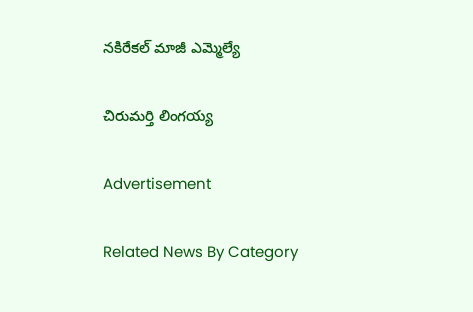నకిరేకల్‌ మాజీ ఎమ్మెల్యే

చిరుమర్తి లింగయ్య

Advertisement

Related News By Category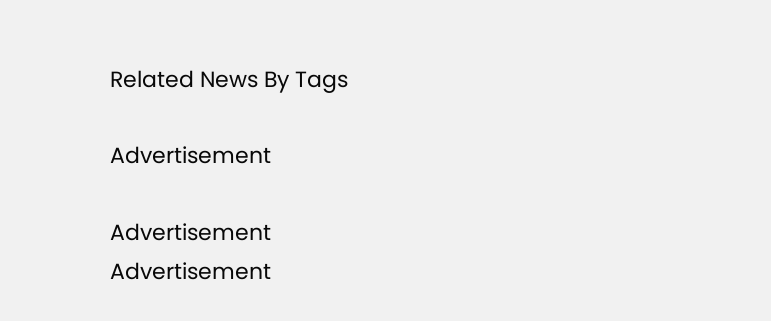Related News By Tags

Advertisement

Advertisement
Advertisement